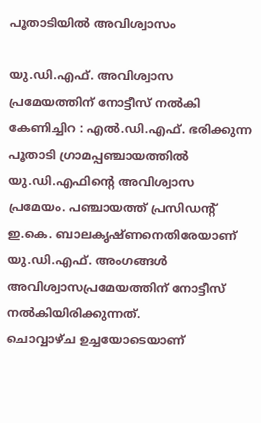പൂതാടിയിൽ അവിശ്വാസം

യു.ഡി.എഫ്. അവിശ്വാസ പ്രമേയത്തിന് നോട്ടീസ് നൽകി
കേണിച്ചിറ : എൽ.ഡി.എഫ്. ഭരിക്കുന്ന പൂതാടി ഗ്രാമപ്പഞ്ചായത്തിൽ യു.ഡി.എഫിന്റെ അവിശ്വാസ പ്രമേയം. പഞ്ചായത്ത് പ്രസിഡന്റ് ഇ.കെ. ബാലകൃഷ്ണനെതിരേയാണ് യു.ഡി.എഫ്. അംഗങ്ങൾ അവിശ്വാസപ്രമേയത്തിന് നോട്ടീസ് നൽകിയിരിക്കുന്നത്.
ചൊവ്വാഴ്ച ഉച്ചയോടെയാണ്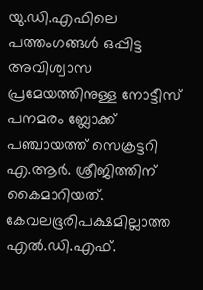യു.ഡി.എഫിലെ പത്തംഗങ്ങൾ ഒപ്പിട്ട അവിശ്വാസ പ്രമേയത്തിനുള്ള നോട്ടീസ് പനമരം ബ്ലോക്ക് പഞ്ചായത്ത് സെക്രട്ടറി എ.ആർ. ശ്രീജിത്തിന് കൈമാറിയത്.
കേവലഭൂരിപക്ഷമില്ലാത്ത എൽ.ഡി.എഫ്.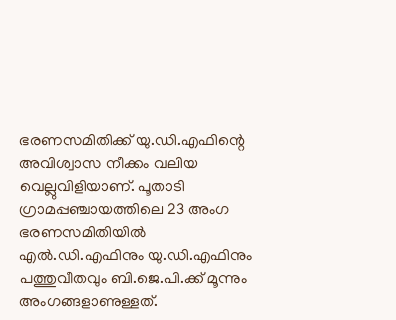ഭരണസമിതിക്ക് യു.ഡി.എഫിന്റെ അവിശ്വാസ നീക്കം വലിയ വെല്ലുവിളിയാണ്. പൂതാടി ഗ്രാമപ്പഞ്ചായത്തിലെ 23 അംഗ ഭരണസമിതിയിൽ എൽ.ഡി.എഫിനും യു.ഡി.എഫിനും പത്തുവീതവും ബി.ജെ.പി.ക്ക് മൂന്നും അംഗങ്ങളാണുള്ളത്.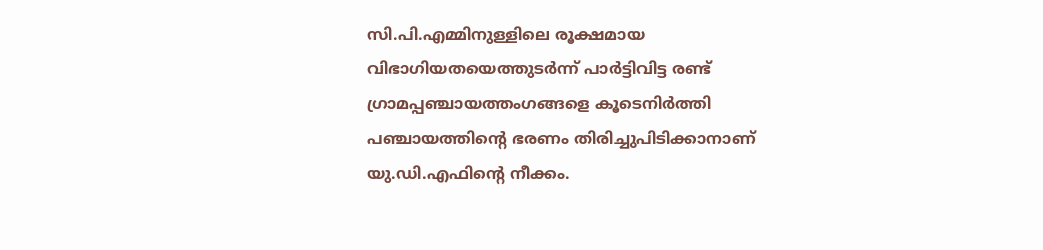സി.പി.എമ്മിനുള്ളിലെ രൂക്ഷമായ വിഭാഗിയതയെത്തുടർന്ന് പാർട്ടിവിട്ട രണ്ട് ഗ്രാമപ്പഞ്ചായത്തംഗങ്ങളെ കൂടെനിർത്തി പഞ്ചായത്തിന്റെ ഭരണം തിരിച്ചുപിടിക്കാനാണ് യു.ഡി.എഫിന്റെ നീക്കം.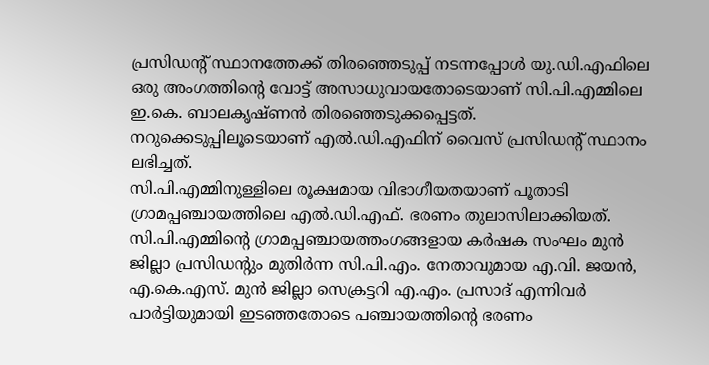പ്രസിഡന്റ് സ്ഥാനത്തേക്ക് തിരഞ്ഞെടുപ്പ് നടന്നപ്പോൾ യു.ഡി.എഫിലെ ഒരു അംഗത്തിന്റെ വോട്ട് അസാധുവായതോടെയാണ് സി.പി.എമ്മിലെ ഇ.കെ. ബാലകൃഷ്ണൻ തിരഞ്ഞെടുക്കപ്പെട്ടത്. നറുക്കെടുപ്പിലൂടെയാണ് എൽ.ഡി.എഫിന് വൈസ് പ്രസിഡന്റ് സ്ഥാനം ലഭിച്ചത്.
സി.പി.എമ്മിനുള്ളിലെ രൂക്ഷമായ വിഭാഗീയതയാണ് പൂതാടി ഗ്രാമപ്പഞ്ചായത്തിലെ എൽ.ഡി.എഫ്. ഭരണം തുലാസിലാക്കിയത്. സി.പി.എമ്മിന്റെ ഗ്രാമപ്പഞ്ചായത്തംഗങ്ങളായ കർഷക സംഘം മുൻ ജില്ലാ പ്രസിഡന്റും മുതിർന്ന സി.പി.എം. നേതാവുമായ എ.വി. ജയൻ, എ.കെ.എസ്. മുൻ ജില്ലാ സെക്രട്ടറി എ.എം. പ്രസാദ് എന്നിവർ പാർട്ടിയുമായി ഇടഞ്ഞതോടെ പഞ്ചായത്തിന്റെ ഭരണം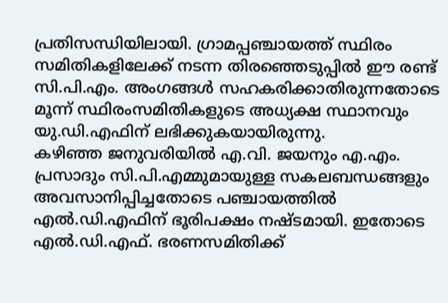പ്രതിസന്ധിയിലായി. ഗ്രാമപ്പഞ്ചായത്ത് സ്ഥിരം സമിതികളിലേക്ക് നടന്ന തിരഞ്ഞെടുപ്പിൽ ഈ രണ്ട് സി.പി.എം. അംഗങ്ങൾ സഹകരിക്കാതിരുന്നതോടെ മൂന്ന് സ്ഥിരംസമിതികളുടെ അധ്യക്ഷ സ്ഥാനവും യു.ഡി.എഫിന് ലഭിക്കുകയായിരുന്നു.
കഴിഞ്ഞ ജനുവരിയിൽ എ.വി. ജയനും എ.എം. പ്രസാദും സി.പി.എമ്മുമായുള്ള സകലബന്ധങ്ങളും അവസാനിപ്പിച്ചതോടെ പഞ്ചായത്തിൽ എൽ.ഡി.എഫിന് ഭൂരിപക്ഷം നഷ്ടമായി. ഇതോടെ എൽ.ഡി.എഫ്. ഭരണസമിതിക്ക്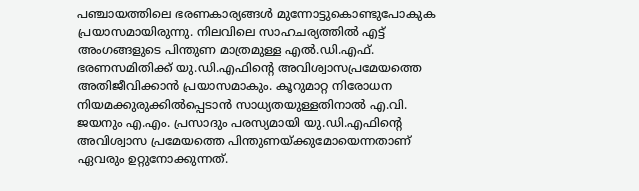പഞ്ചായത്തിലെ ഭരണകാര്യങ്ങൾ മുന്നോട്ടുകൊണ്ടുപോകുക പ്രയാസമായിരുന്നു. നിലവിലെ സാഹചര്യത്തിൽ എട്ട് അംഗങ്ങളുടെ പിന്തുണ മാത്രമുള്ള എൽ.ഡി.എഫ്. ഭരണസമിതിക്ക് യു.ഡി.എഫിന്റെ അവിശ്വാസപ്രമേയത്തെ അതിജീവിക്കാൻ പ്രയാസമാകും. കൂറുമാറ്റ നിരോധന നിയമക്കുരുക്കിൽപ്പെടാൻ സാധ്യതയുള്ളതിനാൽ എ.വി. ജയനും എ.എം. പ്രസാദും പരസ്യമായി യു.ഡി.എഫിന്റെ അവിശ്വാസ പ്രമേയത്തെ പിന്തുണയ്ക്കുമോയെന്നതാണ് ഏവരും ഉറ്റുനോക്കുന്നത്.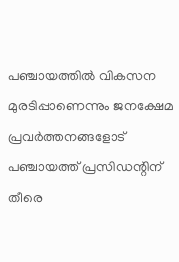പഞ്ചായത്തിൽ വികസന മുരടിപ്പാണെന്നും ജനക്ഷേമ പ്രവർത്തനങ്ങളോട് പഞ്ചായത്ത് പ്രസിഡന്റിന് തീരെ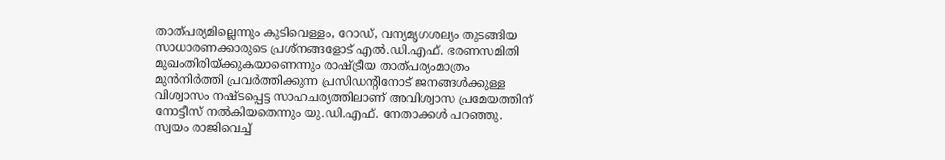താത്പര്യമില്ലെന്നും കുടിവെള്ളം, റോഡ്, വന്യമൃഗശല്യം തുടങ്ങിയ സാധാരണക്കാരുടെ പ്രശ്നങ്ങളോട് എൽ.ഡി.എഫ്. ഭരണസമിതി മുഖംതിരിയ്ക്കുകയാണെന്നും രാഷ്ട്രീയ താത്പര്യംമാത്രം മുൻനിർത്തി പ്രവർത്തിക്കുന്ന പ്രസിഡന്റിനോട് ജനങ്ങൾക്കുള്ള വിശ്വാസം നഷ്ടപ്പെട്ട സാഹചര്യത്തിലാണ് അവിശ്വാസ പ്രമേയത്തിന് നോട്ടീസ് നൽകിയതെന്നും യു.ഡി.എഫ്. നേതാക്കൾ പറഞ്ഞു. സ്വയം രാജിവെച്ച്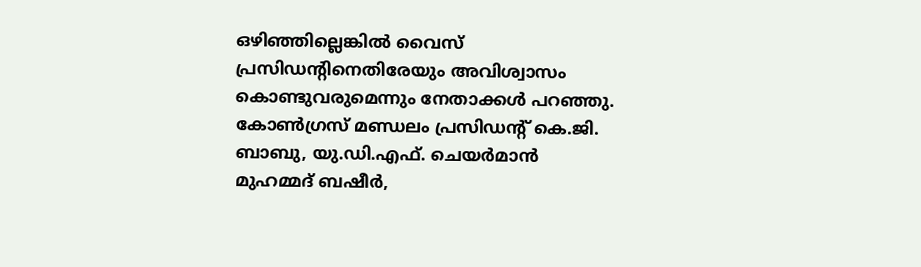ഒഴിഞ്ഞില്ലെങ്കിൽ വൈസ് പ്രസിഡന്റിനെതിരേയും അവിശ്വാസം കൊണ്ടുവരുമെന്നും നേതാക്കൾ പറഞ്ഞു. കോൺഗ്രസ് മണ്ഡലം പ്രസിഡന്റ് കെ.ജി. ബാബു, യു.ഡി.എഫ്. ചെയർമാൻ മുഹമ്മദ് ബഷീർ,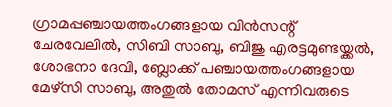ഗ്രാമപ്പഞ്ചായത്തംഗങ്ങളായ വിൻസന്റ് ചേരവേലിൽ, സിബി സാബു, ബിജു എരട്ടമുണ്ടയ്ക്കൽ, ശോഭനാ ദേവി, ബ്ലോക്ക് പഞ്ചായത്തംഗങ്ങളായ മേഴ്സി സാബു, അതുൽ തോമസ് എന്നിവരുടെ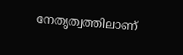നേതൃത്വത്തിലാണ്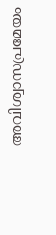അവിശ്വാസപ്രമേയം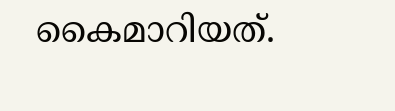കൈമാറിയത്.